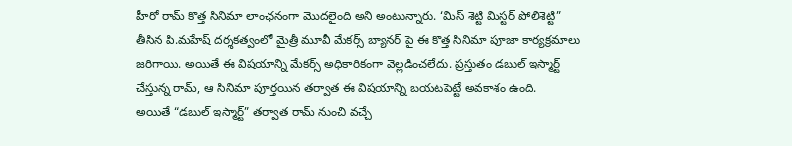హీరో రామ్ కొత్త సినిమా లాంఛనంగా మొదలైంది అని అంటున్నారు. ‘మిస్ శెట్టి మిస్టర్ పోలిశెట్టి” తీసిన పి.మహేష్ దర్శకత్వంలో మైత్రీ మూవీ మేకర్స్ బ్యానర్ పై ఈ కొత్త సినిమా పూజా కార్యక్రమాలు జరిగాయి. అయితే ఈ విషయాన్ని మేకర్స్ అధికారికంగా వెల్లడించలేదు. ప్రస్తుతం డబుల్ ఇస్మార్ట్ చేస్తున్న రామ్, ఆ సినిమా పూర్తయిన తర్వాత ఈ విషయాన్ని బయటపెట్టే అవకాశం ఉంది.
అయితే “డబుల్ ఇస్మార్ట్” తర్వాత రామ్ నుంచి వచ్చే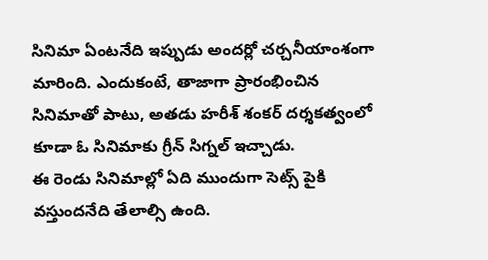సినిమా ఏంటనేది ఇప్పుడు అందర్లో చర్చనీయాంశంగా మారింది. ఎందుకంటే, తాజాగా ప్రారంభించిన సినిమాతో పాటు, అతడు హరీశ్ శంకర్ దర్శకత్వంలో కూడా ఓ సినిమాకు గ్రీన్ సిగ్నల్ ఇచ్చాడు.
ఈ రెండు సినిమాల్లో ఏది ముందుగా సెట్స్ పైకి వస్తుందనేది తేలాల్సి ఉంది.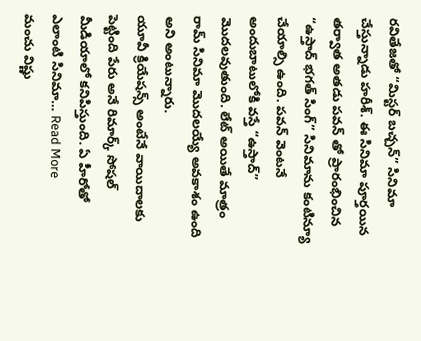రవితేజతో “మిస్టర్ బచ్చన్” సినిమా చేస్తున్నాడు హరీశ్. ఈ సినిమా పూర్తయిన తర్వాత అతడు పవన్ తో ప్రారంభించిన “ఉస్తాద్ భగత్ సింగ్” సినిమాను కంటిన్యూ చేయాల్సి ఉంది. పవన్ వెంటనే అందుబాటులోకి వస్తే “ఉస్తాద్” మొదలవుతుంది. లేట్ అయితే మాత్రం రామ్ సినిమా మొదలయ్యే అవకాశం ఉంది అని అంటున్నారు.
యూవీ క్రియేషన్స్ అంటేనే వాయిదాలకు పెట్టింది పేరు అనే రిమార్క్ సోషల్ మీడియాలో కనిపిస్తుంది. ఏ హీరోతో ఎలాంటి సినిమా… Read More
మంచు విష్ణు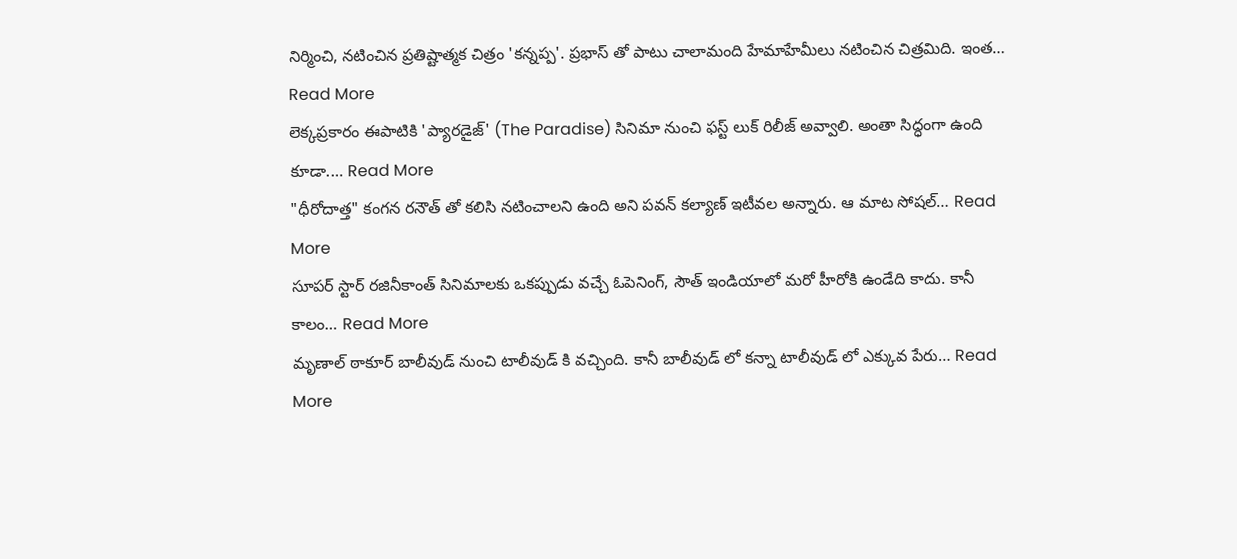నిర్మించి, నటించిన ప్రతిష్టాత్మక చిత్రం 'కన్నప్ప'. ప్రభాస్ తో పాటు చాలామంది హేమాహేమీలు నటించిన చిత్రమిది. ఇంత… Read More
లెక్కప్రకారం ఈపాటికి 'ప్యారడైజ్' (The Paradise) సినిమా నుంచి ఫస్ట్ లుక్ రిలీజ్ అవ్వాలి. అంతా సిద్ధంగా ఉంది కూడా.… Read More
"ధీరోదాత్త" కంగన రనౌత్ తో కలిసి నటించాలని ఉంది అని పవన్ కల్యాణ్ ఇటీవల అన్నారు. ఆ మాట సోషల్… Read More
సూపర్ స్టార్ రజినీకాంత్ సినిమాలకు ఒకప్పుడు వచ్చే ఓపెనింగ్, సౌత్ ఇండియాలో మరో హీరోకి ఉండేది కాదు. కానీ కాలం… Read More
మృణాల్ ఠాకూర్ బాలీవుడ్ నుంచి టాలీవుడ్ కి వచ్చింది. కానీ బాలీవుడ్ లో కన్నా టాలీవుడ్ లో ఎక్కువ పేరు… Read More